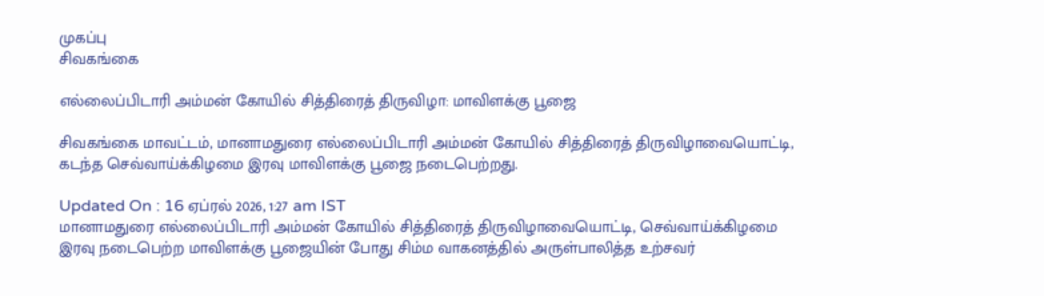முகப்பு
சிவகங்கை

எல்லைப்பிடாரி அம்மன் கோயில் சித்திரைத் திருவிழா: மாவிளக்கு பூஜை

சிவகங்கை மாவட்டம், மானாமதுரை எல்லைப்பிடாரி அம்மன் கோயில் சித்திரைத் திருவிழாவையொட்டி, கடந்த செவ்வாய்க்கிழமை இரவு மாவிளக்கு பூஜை நடைபெற்றது.

Updated On : 16 ஏப்ரல் 2026, 1:27 am IST
மானாமதுரை எல்லைப்பிடாரி அம்மன் கோயில் சித்திரைத் திருவிழாவையொட்டி, செவ்வாய்க்கிழமை இரவு நடைபெற்ற மாவிளக்கு பூஜையின் போது சிம்ம வாகனத்தில் அருள்பாலித்த உற்சவர்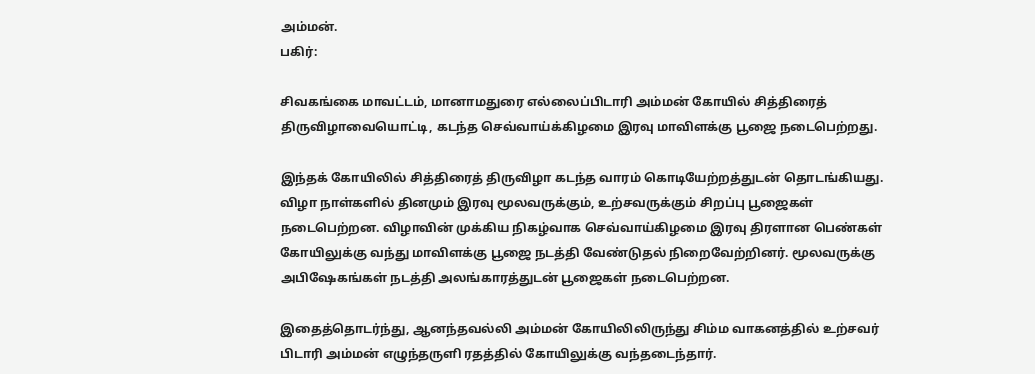அம்மன்.
பகிர்:

சிவகங்கை மாவட்டம், மானாமதுரை எல்லைப்பிடாரி அம்மன் கோயில் சித்திரைத் திருவிழாவையொட்டி, கடந்த செவ்வாய்க்கிழமை இரவு மாவிளக்கு பூஜை நடைபெற்றது.

இந்தக் கோயிலில் சித்திரைத் திருவிழா கடந்த வாரம் கொடியேற்றத்துடன் தொடங்கியது. விழா நாள்களில் தினமும் இரவு மூலவருக்கும், உற்சவருக்கும் சிறப்பு பூஜைகள் நடைபெற்றன. விழாவின் முக்கிய நிகழ்வாக செவ்வாய்கிழமை இரவு திரளான பெண்கள் கோயிலுக்கு வந்து மாவிளக்கு பூஜை நடத்தி வேண்டுதல் நிறைவேற்றினர். மூலவருக்கு அபிஷேகங்கள் நடத்தி அலங்காரத்துடன் பூஜைகள் நடைபெற்றன.

இதைத்தொடர்ந்து, ஆனந்தவல்லி அம்மன் கோயிலிலிருந்து சிம்ம வாகனத்தில் உற்சவர் பிடாரி அம்மன் எழுந்தருளி ரதத்தில் கோயிலுக்கு வந்தடைந்தார்.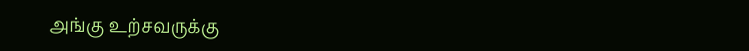அங்கு உற்சவருக்கு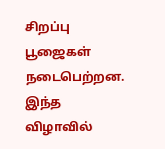சிறப்பு பூஜைகள் நடைபெற்றன. இந்த விழாவில்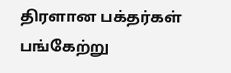திரளான பக்தர்கள் பங்கேற்று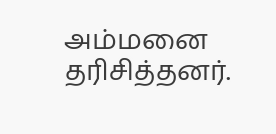அம்மனை தரிசித்தனர்.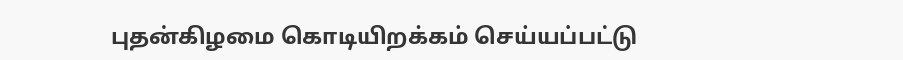புதன்கிழமை கொடியிறக்கம் செய்யப்பட்டு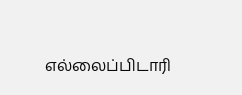எல்லைப்பிடாரி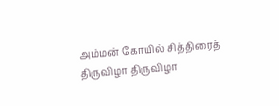அம்மன் கோயில் சித்திரைத் திருவிழா திருவிழா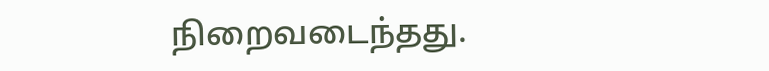நிறைவடைந்தது.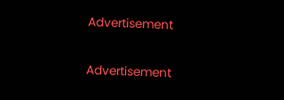Advertisement

Advertisement